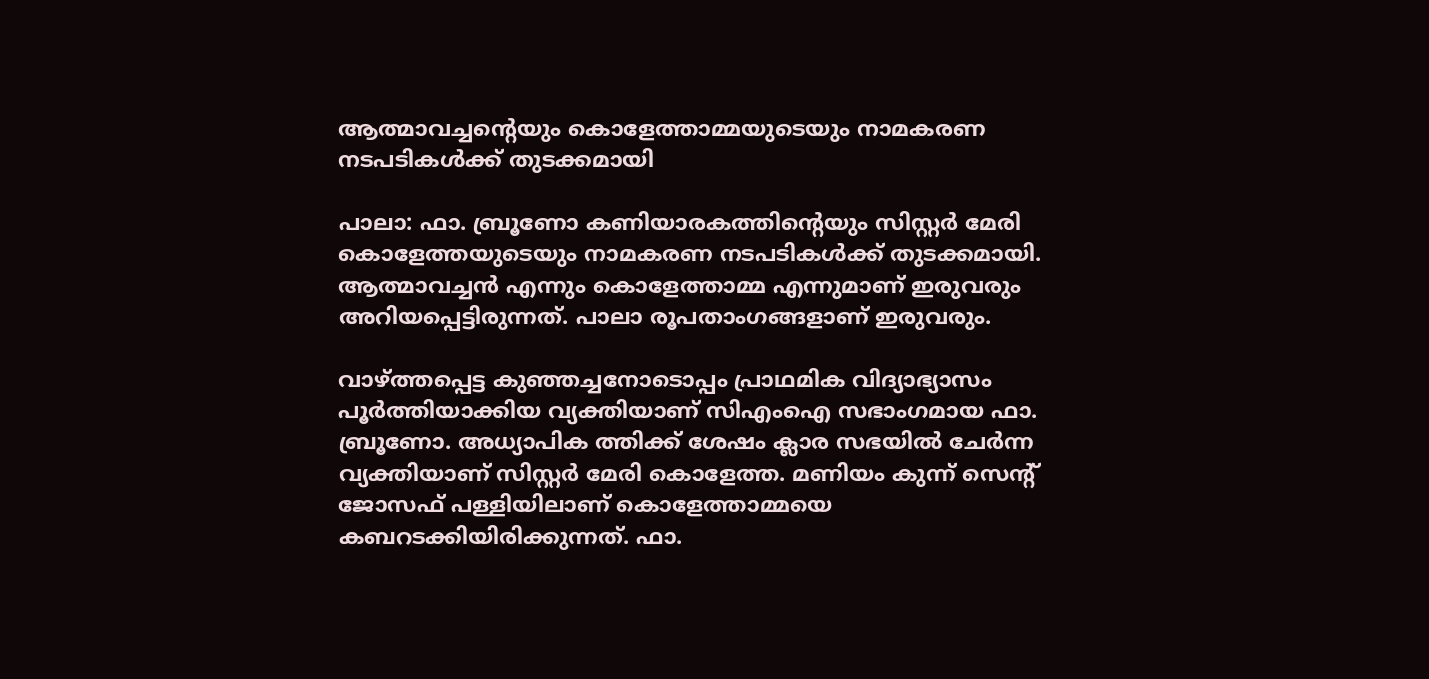ആത്മാവച്ചന്റെയും കൊളേത്താമ്മയുടെയും നാമകരണ നടപടികള്‍ക്ക് തുടക്കമായി

പാലാ: ഫാ. ബ്രൂണോ കണിയാരകത്തിന്റെയും സിസ്റ്റര്‍ മേരി കൊളേത്തയുടെയും നാമകരണ നടപടികള്‍ക്ക് തുടക്കമായി. ആത്മാവച്ചന്‍ എന്നും കൊളേത്താമ്മ എന്നുമാണ് ഇരുവരും അറിയപ്പെട്ടിരുന്നത്. പാലാ രൂപതാംഗങ്ങളാണ് ഇരുവരും.

വാഴ്ത്തപ്പെട്ട കുഞ്ഞച്ചനോടൊപ്പം പ്രാഥമിക വിദ്യാഭ്യാസം പൂര്‍ത്തിയാക്കിയ വ്യക്തിയാണ് സിഎംഐ സഭാംഗമായ ഫാ. ബ്രൂണോ. അധ്യാപിക ത്തിക്ക് ശേഷം ക്ലാര സഭയില്‍ ചേര്‍ന്ന വ്യക്തിയാണ് സിസ്റ്റര്‍ മേരി കൊളേത്ത. മണിയം കുന്ന് സെന്റ് ജോസഫ് പള്ളിയിലാണ് കൊളേത്താമ്മയെ കബറടക്കിയിരിക്കുന്നത്. ഫാ.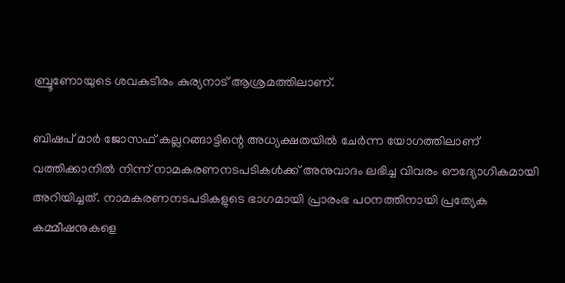ബ്രൂണോയുടെ ശവകുടീരം കുര്യനാട് ആശ്രമത്തിലാണ്.

ബിഷപ് മാര്‍ ജോസഫ് കല്ലറങ്ങാട്ടിന്റെ അധ്യക്ഷതയില്‍ ചേര്‍ന്ന യോഗത്തിലാണ് വത്തിക്കാനില്‍ നിന്ന് നാമകരണനടപടികള്‍ക്ക് അനുവാദം ലഭിച്ച വിവരം ഔദ്യോഗികമായി അറിയിച്ചത്. നാമകരണനടപടികളുടെ ഭാഗമായി പ്രാരംഭ പഠനത്തിനായി പ്രത്യേക കമ്മീഷനുകളെ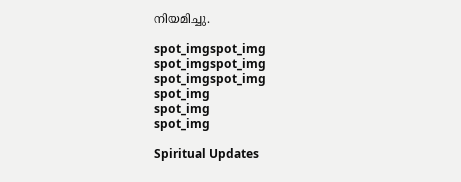നിയമിച്ചു.

spot_imgspot_img
spot_imgspot_img
spot_imgspot_img
spot_img
spot_img
spot_img

Spiritual Updates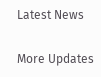Latest News

More Updates